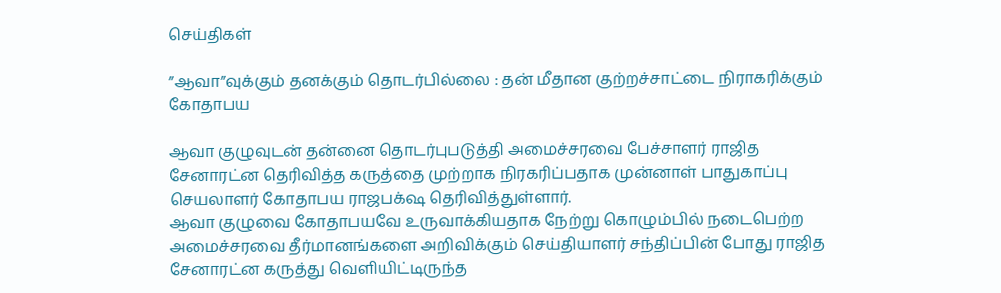செய்திகள்

”ஆவா”வுக்கும் தனக்கும் தொடர்பில்லை : தன் மீதான குற்றச்சாட்டை நிராகரிக்கும் கோதாபய

ஆவா குழுவுடன் தன்னை தொடர்புபடுத்தி அமைச்சரவை பேச்சாளர் ராஜித சேனாரட்ன தெரிவித்த கருத்தை முற்றாக நிரகரிப்பதாக முன்னாள் பாதுகாப்பு செயலாளர் கோதாபய ராஜபக்‌ஷ தெரிவித்துள்ளார்.
ஆவா குழுவை கோதாபயவே உருவாக்கியதாக நேற்று கொழும்பில் நடைபெற்ற அமைச்சரவை தீர்மானங்களை அறிவிக்கும் செய்தியாளர் சந்திப்பின் போது ராஜித சேனாரட்ன கருத்து வெளியிட்டிருந்த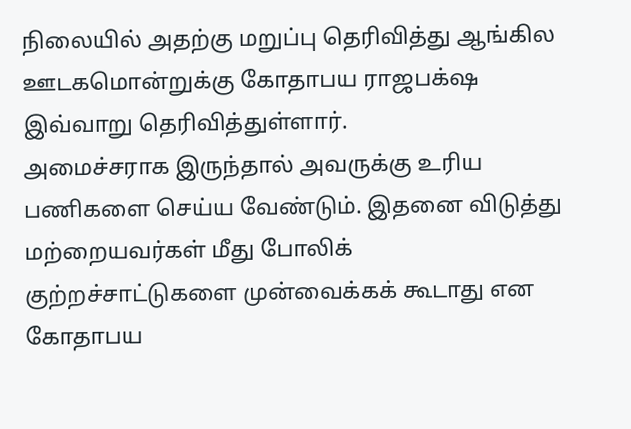நிலையில் அதற்கு மறுப்பு தெரிவித்து ஆங்கில ஊடகமொன்றுக்கு கோதாபய ராஜபக்‌ஷ இவ்வாறு தெரிவித்துள்ளார்.
அமைச்சராக இருந்தால் அவருக்கு உரிய பணிகளை செய்ய வேண்டும். இதனை விடுத்து மற்றையவர்கள் மீது போலிக் குற்றச்சாட்டுகளை முன்வைக்கக் கூடாது என கோதாபய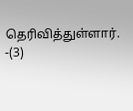தெரிவித்துள்ளார். -(3)